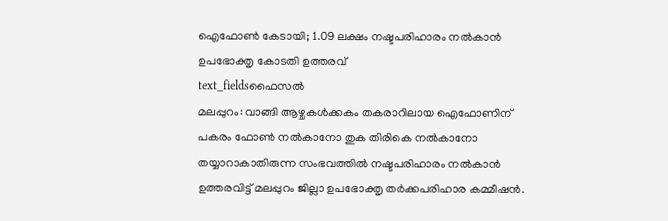ഐഫോൺ കേടായി; 1.09 ലക്ഷം നഷ്ടപരിഹാരം നൽകാൻ ഉപഭോക്തൃ കോടതി ഉത്തരവ്
text_fieldsഫൈസൽ
മലപ്പുറം: വാങ്ങി ആഴ്ചകൾക്കകം തകരാറിലായ ഐഫോണിന് പകരം ഫോൺ നൽകാനോ തുക തിരികെ നൽകാനോ തയ്യാറാകാതിരുന്ന സംഭവത്തിൽ നഷ്ടപരിഹാരം നൽകാൻ ഉത്തരവിട്ട് മലപ്പുറം ജില്ലാ ഉപഭോക്തൃ തർക്കപരിഹാര കമ്മീഷൻ.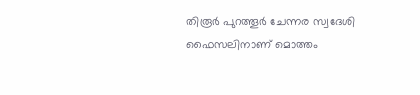തിരൂർ പുറത്തൂർ ചേന്നര സ്വദേശി ഫൈസലിനാണ് മൊത്തം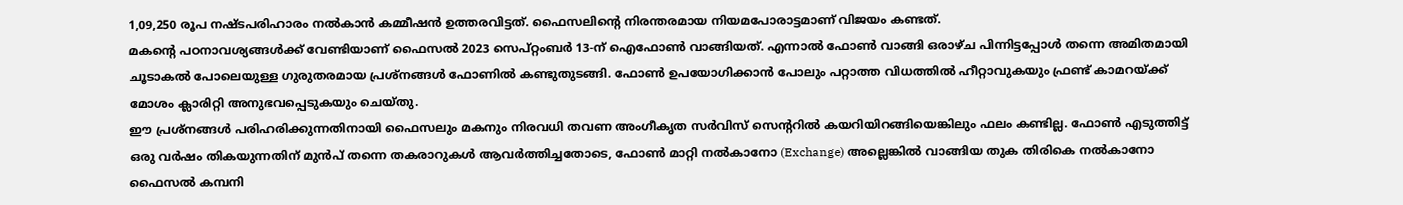1,09,250 രൂപ നഷ്ടപരിഹാരം നൽകാൻ കമ്മീഷൻ ഉത്തരവിട്ടത്. ഫൈസലിന്റെ നിരന്തരമായ നിയമപോരാട്ടമാണ് വിജയം കണ്ടത്.
മകന്റെ പഠനാവശ്യങ്ങൾക്ക് വേണ്ടിയാണ് ഫൈസൽ 2023 സെപ്റ്റംബർ 13-ന് ഐഫോൺ വാങ്ങിയത്. എന്നാൽ ഫോൺ വാങ്ങി ഒരാഴ്ച പിന്നിട്ടപ്പോൾ തന്നെ അമിതമായി ചൂടാകൽ പോലെയുള്ള ഗുരുതരമായ പ്രശ്നങ്ങൾ ഫോണിൽ കണ്ടുതുടങ്ങി. ഫോൺ ഉപയോഗിക്കാൻ പോലും പറ്റാത്ത വിധത്തിൽ ഹീറ്റാവുകയും ഫ്രണ്ട് കാമറയ്ക്ക് മോശം ക്ലാരിറ്റി അനുഭവപ്പെടുകയും ചെയ്തു.
ഈ പ്രശ്നങ്ങൾ പരിഹരിക്കുന്നതിനായി ഫൈസലും മകനും നിരവധി തവണ അംഗീകൃത സർവിസ് സെന്ററിൽ കയറിയിറങ്ങിയെങ്കിലും ഫലം കണ്ടില്ല. ഫോൺ എടുത്തിട്ട് ഒരു വർഷം തികയുന്നതിന് മുൻപ് തന്നെ തകരാറുകൾ ആവർത്തിച്ചതോടെ, ഫോൺ മാറ്റി നൽകാനോ (Exchange) അല്ലെങ്കിൽ വാങ്ങിയ തുക തിരികെ നൽകാനോ ഫൈസൽ കമ്പനി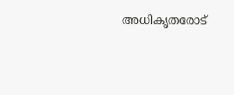അധികൃതരോട്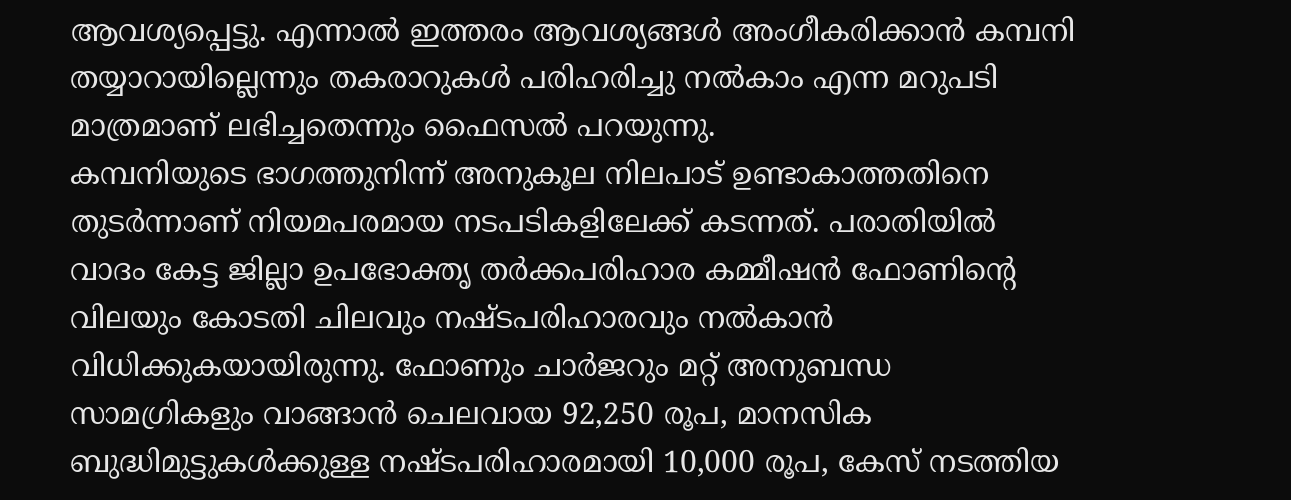ആവശ്യപ്പെട്ടു. എന്നാൽ ഇത്തരം ആവശ്യങ്ങൾ അംഗീകരിക്കാൻ കമ്പനി തയ്യാറായില്ലെന്നും തകരാറുകൾ പരിഹരിച്ചു നൽകാം എന്ന മറുപടി മാത്രമാണ് ലഭിച്ചതെന്നും ഫൈസൽ പറയുന്നു.
കമ്പനിയുടെ ഭാഗത്തുനിന്ന് അനുകൂല നിലപാട് ഉണ്ടാകാത്തതിനെ തുടർന്നാണ് നിയമപരമായ നടപടികളിലേക്ക് കടന്നത്. പരാതിയിൽ വാദം കേട്ട ജില്ലാ ഉപഭോക്തൃ തർക്കപരിഹാര കമ്മീഷൻ ഫോണിന്റെ വിലയും കോടതി ചിലവും നഷ്ടപരിഹാരവും നൽകാൻ വിധിക്കുകയായിരുന്നു. ഫോണും ചാർജറും മറ്റ് അനുബന്ധ സാമഗ്രികളും വാങ്ങാൻ ചെലവായ 92,250 രൂപ, മാനസിക ബുദ്ധിമുട്ടുകൾക്കുള്ള നഷ്ടപരിഹാരമായി 10,000 രൂപ, കേസ് നടത്തിയ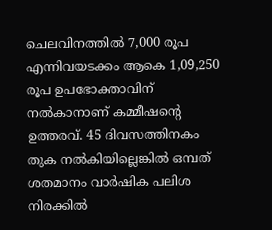ചെലവിനത്തിൽ 7,000 രൂപ എന്നിവയടക്കം ആകെ 1,09,250 രൂപ ഉപഭോക്താവിന് നൽകാനാണ് കമ്മീഷന്റെ ഉത്തരവ്. 45 ദിവസത്തിനകം തുക നൽകിയില്ലെങ്കിൽ ഒമ്പത് ശതമാനം വാർഷിക പലിശ നിരക്കിൽ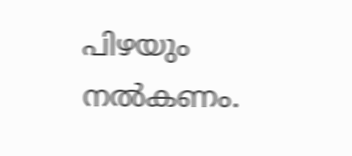പിഴയും നൽകണം.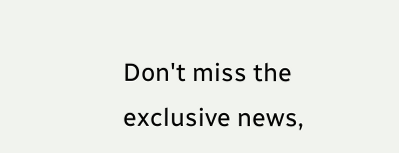Don't miss the exclusive news,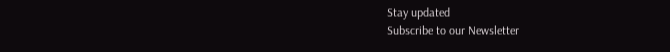Stay updated
Subscribe to our Newsletter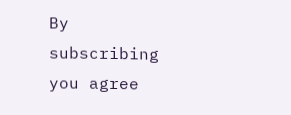By subscribing you agree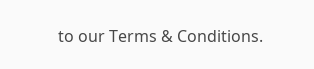to our Terms & Conditions.